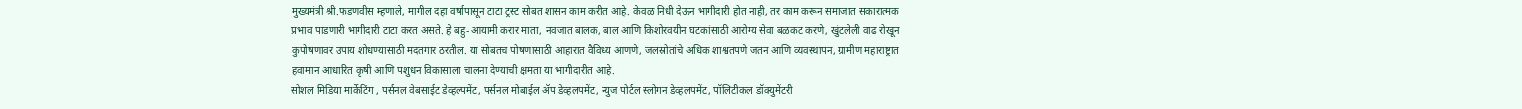मुख्यमंत्री श्री.फडणवीस म्हणाले, मागील दहा वर्षापासून टाटा ट्रस्ट सोबत शासन काम करीत आहे. केवळ निधी देऊन भागीदारी होत नाही, तर काम करून समाजात सकारात्मक प्रभाव पाडणारी भागीदारी टाटा करत असते. हे बहु-आयामी करार माता, नवजात बालक, बाल आणि किशोरवयीन घटकांसाठी आरोग्य सेवा बळकट करणे, खुंटलेली वाढ रोखून कुपोषणावर उपाय शोधण्यासाठी मदतगार ठरतील. या सोबतच पोषणासाठी आहारात वैविध्य आणणे, जलस्रोतांचे अधिक शाश्वतपणे जतन आणि व्यवस्थापन, ग्रामीण महाराष्ट्रात हवामान आधारित कृषी आणि पशुधन विकासाला चालना देण्याची क्षमता या भागीदारीत आहे.
सोशल मिडिया मार्केटिंग , पर्सनल वेबसाईट डेव्हल्पमेंट, पर्सनल मोबाईल ॲप डेव्हलपमेंट, न्युज पोर्टल स्लोगन डेव्हलपमेंट, पॉलिटीकल डॉक्युमेंटरी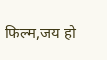फिल्म,जय हो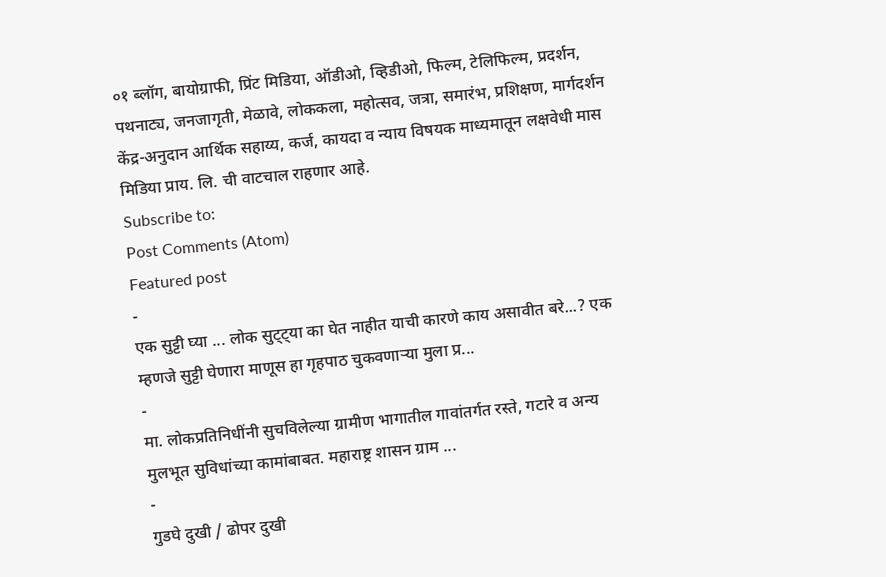०१ ब्लॉग, बायोग्राफी, प्रिंट मिडिया, ऑडीओ, व्हिडीओ, फिल्म, टेलिफिल्म, प्रदर्शन, पथनाट्य, जनजागृती, मेळावे, लोककला, महोत्सव, जत्रा, समारंभ, प्रशिक्षण, मार्गदर्शन केंद्र-अनुदान आर्थिक सहाय्य, कर्ज, कायदा व न्याय विषयक माध्यमातून लक्षवेधी मास मिडिया प्राय. लि. ची वाटचाल राहणार आहे.
Subscribe to:
Post Comments (Atom)
Featured post
-
एक सुट्टी घ्या ... लोक सुट्ट्या का घेत नाहीत याची कारणे काय असावीत बरे...? एक म्हणजे सुट्टी घेणारा माणूस हा गृहपाठ चुकवणाऱ्या मुला प्र...
-
मा. लोकप्रतिनिधींनी सुचविलेल्या ग्रामीण भागातील गावांतर्गत रस्ते, गटारे व अन्य मुलभूत सुविधांच्या कामांबाबत. महाराष्ट्र शासन ग्राम ...
-
गुडघे दुखी / ढोपर दुखी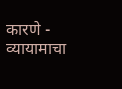कारणे - व्यायामाचा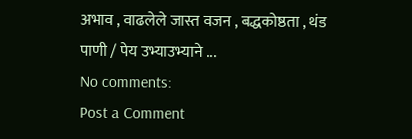अभाव , वाढलेले जास्त वजन , बद्धकोष्ठता , थंड पाणी / पेय उभ्याउभ्याने ...
No comments:
Post a Comment